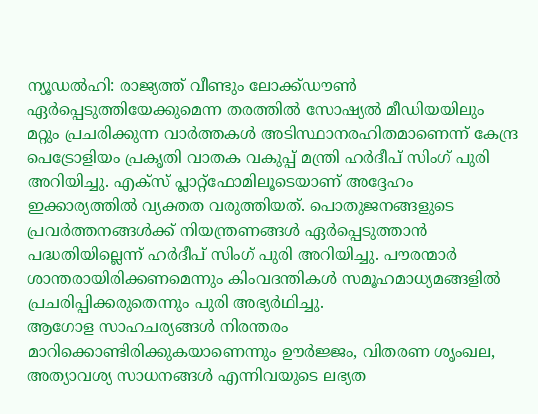ന്യൂഡൽഹി: രാജ്യത്ത് വീണ്ടും ലോക്ക്ഡൗൺ ഏർപ്പെടുത്തിയേക്കുമെന്ന തരത്തിൽ സോഷ്യൽ മീഡിയയിലും മറ്റും പ്രചരിക്കുന്ന വാർത്തകൾ അടിസ്ഥാനരഹിതമാണെന്ന് കേന്ദ്ര പെട്രോളിയം പ്രകൃതി വാതക വകുപ്പ് മന്ത്രി ഹർദീപ് സിംഗ് പുരി അറിയിച്ചു. എക്സ് പ്ലാറ്റ്ഫോമിലൂടെയാണ് അദ്ദേഹം ഇക്കാര്യത്തിൽ വ്യക്തത വരുത്തിയത്. പൊതുജനങ്ങളുടെ പ്രവർത്തനങ്ങൾക്ക് നിയന്ത്രണങ്ങൾ ഏർപ്പെടുത്താൻ പദ്ധതിയില്ലെന്ന് ഹർദീപ് സിംഗ് പുരി അറിയിച്ചു. പൗരന്മാർ ശാന്തരായിരിക്കണമെന്നും കിംവദന്തികൾ സമൂഹമാധ്യമങ്ങളിൽ പ്രചരിപ്പിക്കരുതെന്നും പുരി അഭ്യർഥിച്ചു.
ആഗോള സാഹചര്യങ്ങൾ നിരന്തരം മാറിക്കൊണ്ടിരിക്കുകയാണെന്നും ഊർജ്ജം, വിതരണ ശൃംഖല, അത്യാവശ്യ സാധനങ്ങൾ എന്നിവയുടെ ലഭ്യത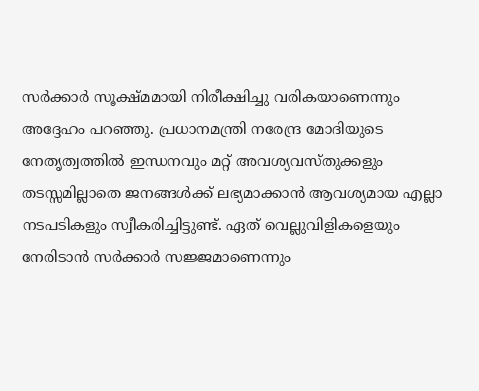സർക്കാർ സൂക്ഷ്മമായി നിരീക്ഷിച്ചു വരികയാണെന്നും അദ്ദേഹം പറഞ്ഞു. പ്രധാനമന്ത്രി നരേന്ദ്ര മോദിയുടെ നേതൃത്വത്തിൽ ഇന്ധനവും മറ്റ് അവശ്യവസ്തുക്കളും തടസ്സമില്ലാതെ ജനങ്ങൾക്ക് ലഭ്യമാക്കാൻ ആവശ്യമായ എല്ലാ നടപടികളും സ്വീകരിച്ചിട്ടുണ്ട്. ഏത് വെല്ലുവിളികളെയും നേരിടാൻ സർക്കാർ സജ്ജമാണെന്നും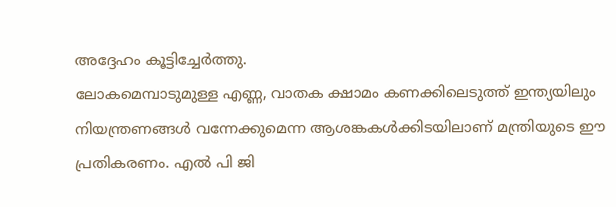അദ്ദേഹം കൂട്ടിച്ചേർത്തു.
ലോകമെമ്പാടുമുള്ള എണ്ണ, വാതക ക്ഷാമം കണക്കിലെടുത്ത് ഇന്ത്യയിലും നിയന്ത്രണങ്ങൾ വന്നേക്കുമെന്ന ആശങ്കകൾക്കിടയിലാണ് മന്ത്രിയുടെ ഈ പ്രതികരണം. എൽ പി ജി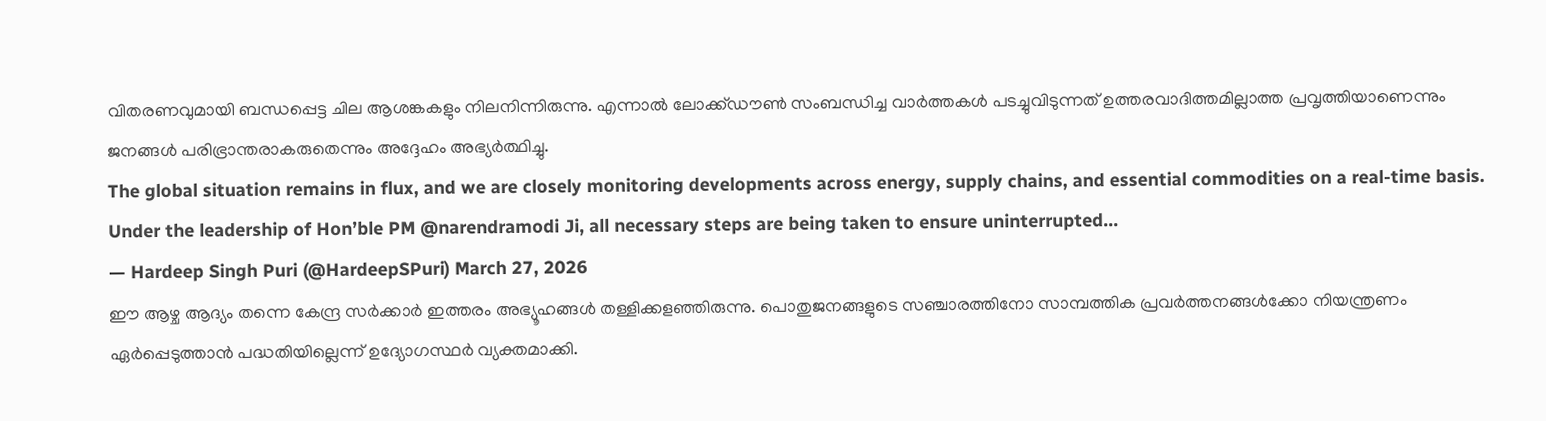വിതരണവുമായി ബന്ധപ്പെട്ട ചില ആശങ്കകളും നിലനിന്നിരുന്നു. എന്നാൽ ലോക്ക്ഡൗൺ സംബന്ധിച്ച വാർത്തകൾ പടച്ചുവിടുന്നത് ഉത്തരവാദിത്തമില്ലാത്ത പ്രവൃത്തിയാണെന്നും ജനങ്ങൾ പരിഭ്രാന്തരാകരുതെന്നും അദ്ദേഹം അഭ്യർത്ഥിച്ചു.
The global situation remains in flux, and we are closely monitoring developments across energy, supply chains, and essential commodities on a real-time basis.
Under the leadership of Hon’ble PM @narendramodi Ji, all necessary steps are being taken to ensure uninterrupted…
— Hardeep Singh Puri (@HardeepSPuri) March 27, 2026
ഈ ആഴ്ച ആദ്യം തന്നെ കേന്ദ്ര സർക്കാർ ഇത്തരം അഭ്യൂഹങ്ങൾ തള്ളിക്കളഞ്ഞിരുന്നു. പൊതുജനങ്ങളുടെ സഞ്ചാരത്തിനോ സാമ്പത്തിക പ്രവർത്തനങ്ങൾക്കോ നിയന്ത്രണം ഏർപ്പെടുത്താൻ പദ്ധതിയില്ലെന്ന് ഉദ്യോഗസ്ഥർ വ്യക്തമാക്കി.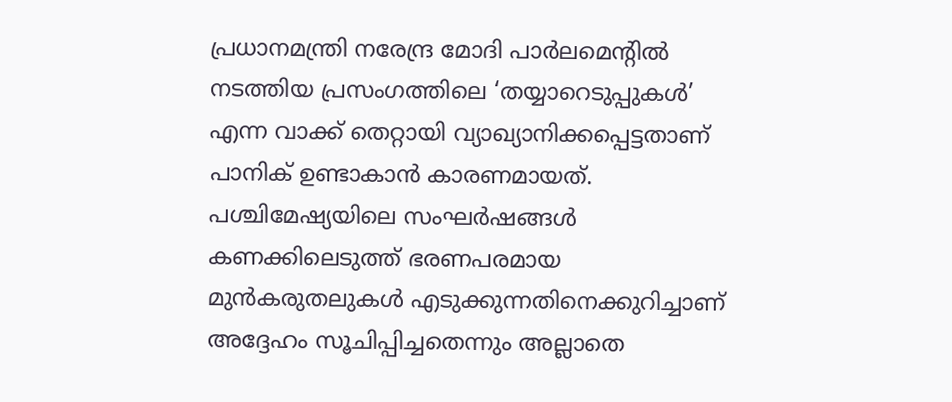പ്രധാനമന്ത്രി നരേന്ദ്ര മോദി പാർലമെന്റിൽ നടത്തിയ പ്രസംഗത്തിലെ ‘തയ്യാറെടുപ്പുകൾ’ എന്ന വാക്ക് തെറ്റായി വ്യാഖ്യാനിക്കപ്പെട്ടതാണ് പാനിക് ഉണ്ടാകാൻ കാരണമായത്. പശ്ചിമേഷ്യയിലെ സംഘർഷങ്ങൾ കണക്കിലെടുത്ത് ഭരണപരമായ മുൻകരുതലുകൾ എടുക്കുന്നതിനെക്കുറിച്ചാണ് അദ്ദേഹം സൂചിപ്പിച്ചതെന്നും അല്ലാതെ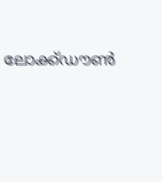ലോക്ക്ഡൗൺ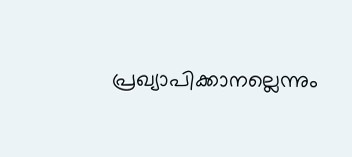പ്രഖ്യാപിക്കാനല്ലെന്നും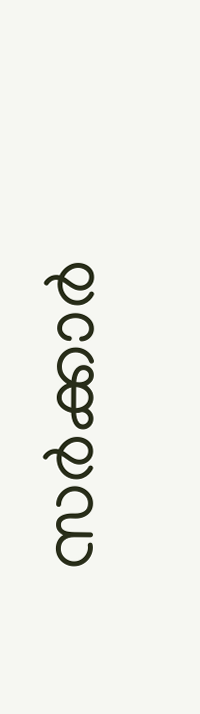സർക്കാർ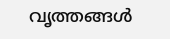വൃത്തങ്ങൾ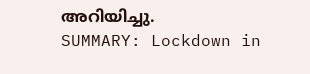അറിയിച്ചു.
SUMMARY: Lockdown in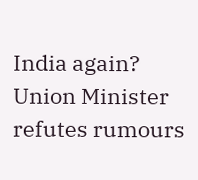India again? Union Minister refutes rumours